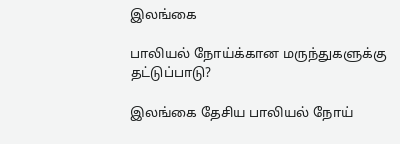இலங்கை

பாலியல் நோய்க்கான மருந்துகளுக்கு தட்டுப்பாடு?

இலங்கை தேசிய பாலியல் நோய்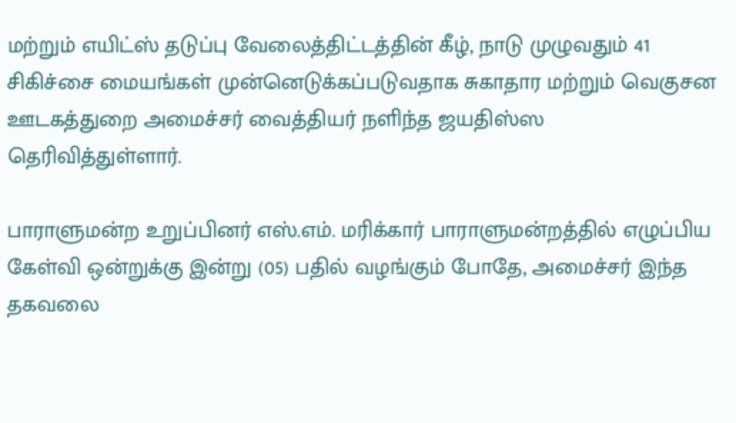மற்றும் எயிட்ஸ் தடுப்பு வேலைத்திட்டத்தின் கீழ், நாடு முழுவதும் 41 சிகிச்சை மையங்கள் முன்னெடுக்கப்படுவதாக சுகாதார மற்றும் வெகுசன ஊடகத்துறை அமைச்சர் வைத்தியர் நளிந்த ஜயதிஸ்ஸ தெரிவித்துள்ளார்.

பாராளுமன்ற உறுப்பினர் எஸ்.எம். மரிக்கார் பாராளுமன்றத்தில் எழுப்பிய கேள்வி ஒன்றுக்கு இன்று (05) பதில் வழங்கும் போதே, அமைச்சர் இந்த தகவலை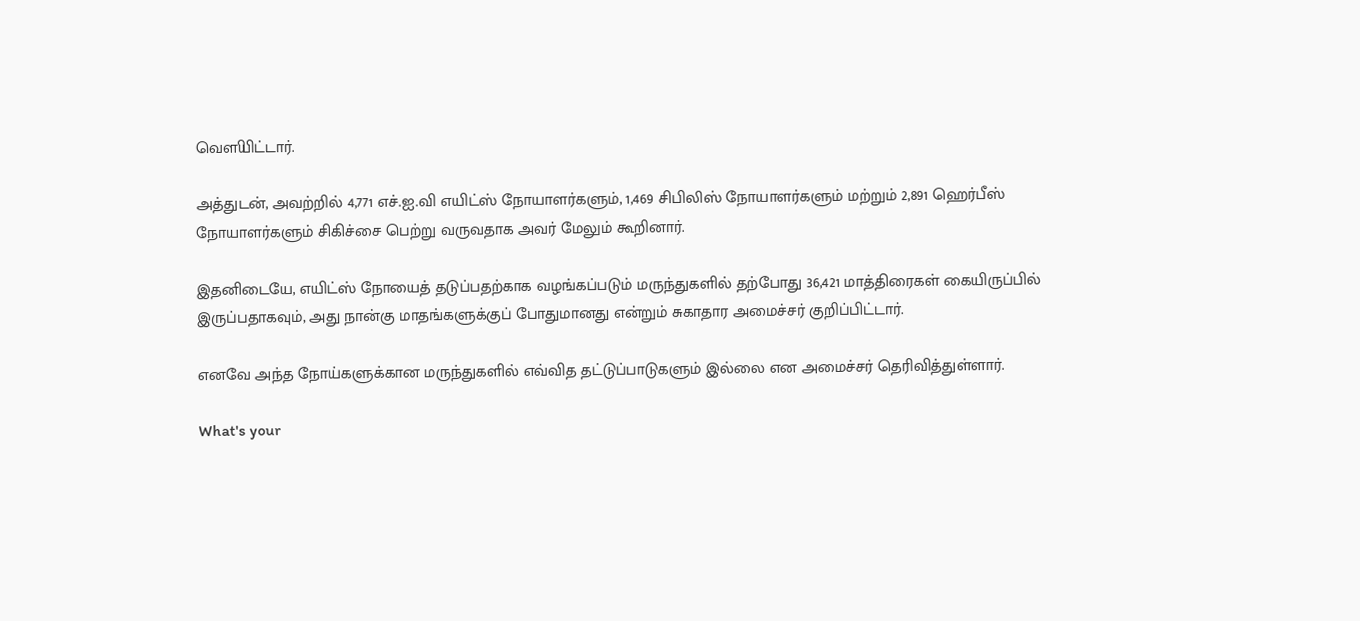வௌியிட்டார்.

அத்துடன், அவற்றில் 4,771 எச்.ஐ.வி எயிட்ஸ் நோயாளர்களும், 1,469 சிபிலிஸ் நோயாளர்களும் மற்றும் 2,891 ஹெர்பீஸ் நோயாளர்களும் சிகிச்சை பெற்று வருவதாக அவர் மேலும் கூறினார்.

இதனிடையே, எயிட்ஸ் நோயைத் தடுப்பதற்காக வழங்கப்படும் மருந்துகளில் தற்போது 36,421 மாத்திரைகள் கையிருப்பில் இருப்பதாகவும், அது நான்கு மாதங்களுக்குப் போதுமானது என்றும் சுகாதார அமைச்சர் குறிப்பிட்டார்.

எனவே அந்த நோய்களுக்கான மருந்துகளில் எவ்வித தட்டுப்பாடுகளும் இல்லை என அமைச்சர் தெரிவித்துள்ளார்.

What's your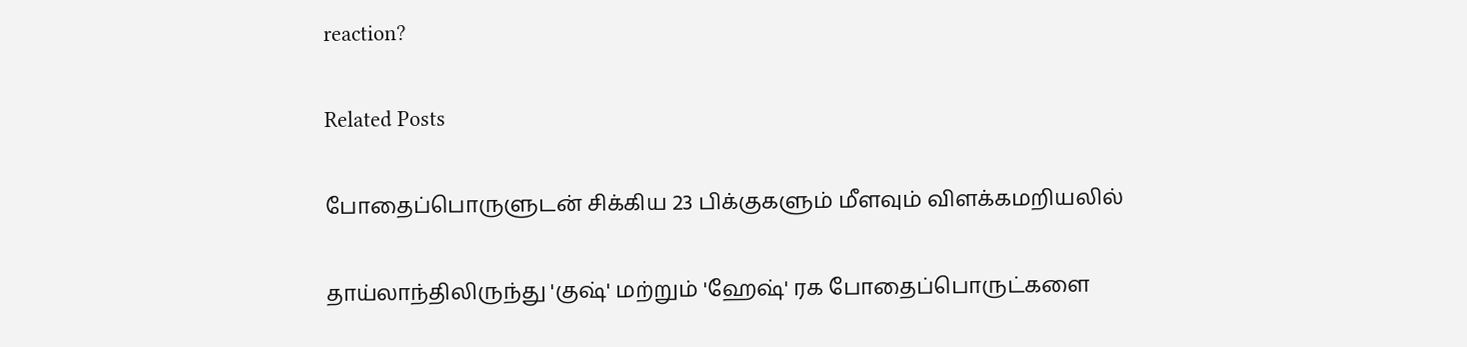reaction?

Related Posts

போதைப்பொருளுடன் சிக்கிய 23 பிக்குகளும் மீளவும் விளக்கமறியலில்

தாய்லாந்திலிருந்து 'குஷ்' மற்றும் 'ஹேஷ்' ரக போதைப்பொருட்களை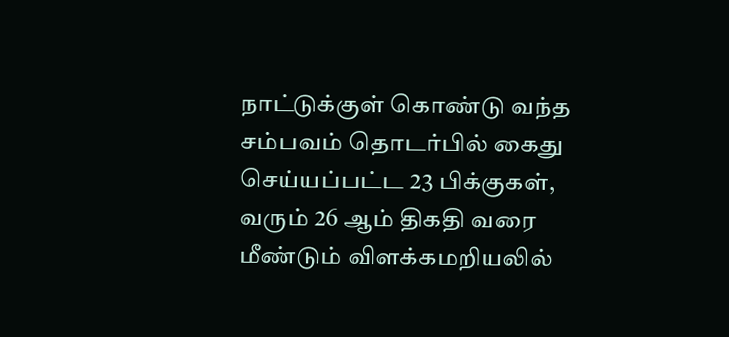நாட்டுக்குள் கொண்டு வந்த சம்பவம் தொடர்பில் கைது செய்யப்பட்ட 23 பிக்குகள், வரும் 26 ஆம் திகதி வரை மீண்டும் விளக்கமறியலில்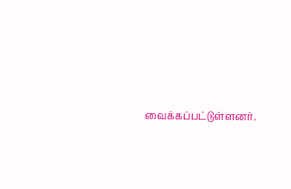வைக்கப்பட்டுள்ளனர்.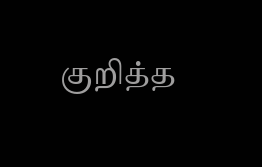குறித்த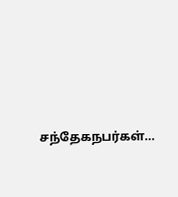சந்தேகநபர்கள்…